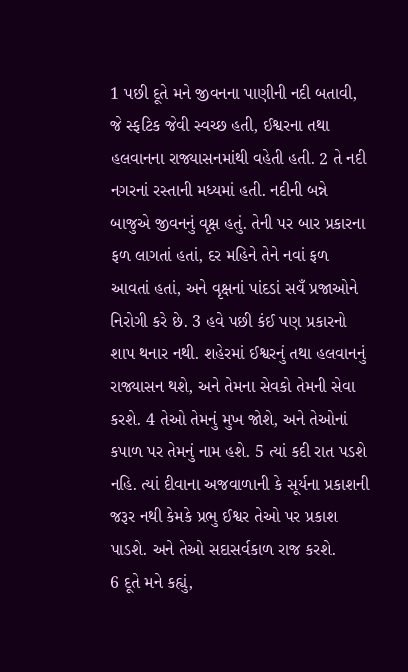1 પછી દૂતે મને જીવનના પાણીની નદી બતાવી, જે સ્ફટિક જેવી સ્વચ્છ હતી, ઈશ્વરના તથા હલવાનના રાજ્યાસનમાંથી વહેતી હતી. 2 તે નદી નગરનાં રસ્તાની મધ્યમાં હતી. નદીની બન્ને બાજુએ જીવનનું વૃક્ષ હતું. તેની પર બાર પ્રકારના ફળ લાગતાં હતાં, દર મહિને તેને નવાં ફળ આવતાં હતાં, અને વૃક્ષનાં પાંદડાં સવઁ પ્રજાઓને નિરોગી કરે છે. 3 હવે પછી કંઈ પણ પ્રકારનો શાપ થનાર નથી. શહેરમાં ઈશ્વરનું તથા હલવાનનું રાજ્યાસન થશે, અને તેમના સેવકો તેમની સેવા કરશે. 4 તેઓ તેમનું મુખ જોશે, અને તેઓનાં કપાળ પર તેમનું નામ હશે. 5 ત્યાં કદી રાત પડશે નહિ. ત્યાં દીવાના અજવાળાની કે સૂર્યના પ્રકાશની જરૂર નથી કેમકે પ્રભુ ઈશ્વર તેઓ પર પ્રકાશ પાડશે. અને તેઓ સદાસર્વકાળ રાજ કરશે.
6 દૂતે મને કહ્યું,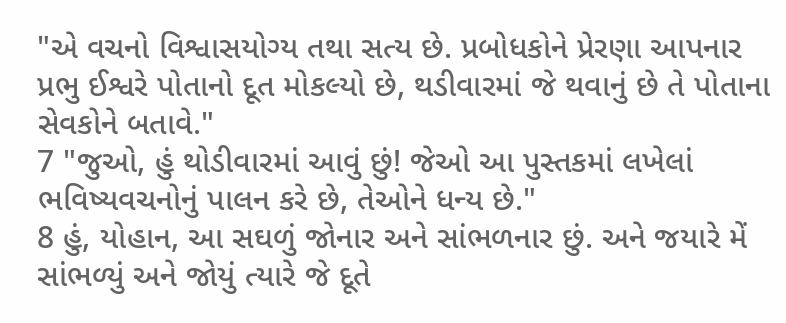"એ વચનો વિશ્વાસયોગ્ય તથા સત્ય છે. પ્રબોધકોને પ્રેરણા આપનાર પ્રભુ ઈશ્વરે પોતાનો દૂત મોકલ્યો છે, થડીવારમાં જે થવાનું છે તે પોતાના સેવકોને બતાવે."
7 "જુઓ, હું થોડીવારમાં આવું છું! જેઓ આ પુસ્તકમાં લખેલાં ભવિષ્યવચનોનું પાલન કરે છે, તેઓને ધન્ય છે."
8 હું, યોહાન, આ સઘળું જોનાર અને સાંભળનાર છું. અને જયારે મેં સાંભળ્યું અને જોયું ત્યારે જે દૂતે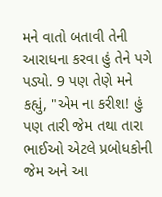મને વાતો બતાવી તેની આરાધના કરવા હું તેને પગે પડ્યો. 9 પણ તેણે મને કહ્યું, "એમ ના કરીશ! હું પણ તારી જેમ તથા તારા ભાઈઓ એટલે પ્રબોધકોની જેમ અને આ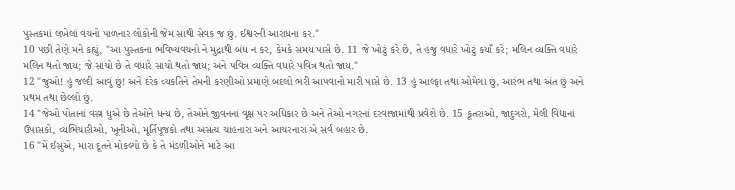પુસ્તકમાં લખેલાં વચનો પાળનાર લોકોની જેમ સાથી સેવક જ છું. ઈશ્વરની આરાધના કર."
10 પછી તેણે મને કહ્યું, "આ પુસ્તકના ભવિષ્યવચનો ને મુદ્રાથી બંધ ન કર, કેમકે સમય પાસે છે. 11 જે ખોટું કરે છે, તે હજુ વધારે ખોટું કયાઁ કરે; મલિન વ્યક્તિ વધારે મલિન થતો જાય; જે સાચો છે તે વધારે સાચો થતો જાય; અને પવિત્ર વ્યક્તિ વધારે પવિત્ર થતો જાય."
12 "જુઓ! હું જલ્દી આવું છું! અને દરેક વ્યકતિને તેમની કરણીઓ પ્રમાણે બદલો ભરી આપવાનો મારી પાસે છે. 13 હું આલ્ફા તથા ઓમેગા છું, આરંભ તથા અંત છું અને પ્રથમ તથા છેલ્લો છું.
14 "જેઓ પોતાનાં વસ્ત્ર ધુએ છે તેઓને ધન્ય છે, તેઓને જીવનનાં વૃક્ષ પર અધિકાર છે અને તેઓ નગરનાં દરવાજામાંથી પ્રવેશે છે. 15 કૂતરાઓ, જાદુગરો, મેલી વિદ્યાનાં ઉપાસકો, વ્યભિચારીઓ, ખૂનીઓ, મૂર્તિપૂજકો તથા અસત્ય ચાહનારા અને આચરનારા એ સર્વ બહાર છે.
16 "મેં ઈસુએ, મારા દૂતને મોકલ્યો છે કે તે મંડળીઓને માટે આ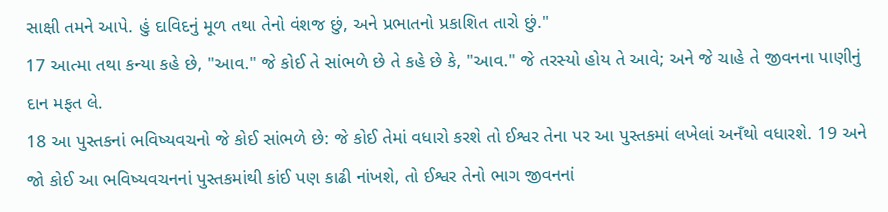સાક્ષી તમને આપે. હું દાવિદનું મૂળ તથા તેનો વંશજ છું, અને પ્રભાતનો પ્રકાશિત તારો છું."
17 આત્મા તથા કન્યા કહે છે, "આવ." જે કોઈ તે સાંભળે છે તે કહે છે કે, "આવ." જે તરસ્યો હોય તે આવે; અને જે ચાહે તે જીવનના પાણીનું દાન મફત લે.
18 આ પુસ્તકનાં ભવિષ્યવચનો જે કોઈ સાંભળે છે: જે કોઈ તેમાં વધારો કરશે તો ઈશ્વર તેના પર આ પુસ્તકમાં લખેલાં અનઁથો વધારશે. 19 અને જો કોઈ આ ભવિષ્યવચનનાં પુસ્તકમાંથી કાંઈ પણ કાઢી નાંખશે, તો ઈશ્વર તેનો ભાગ જીવનનાં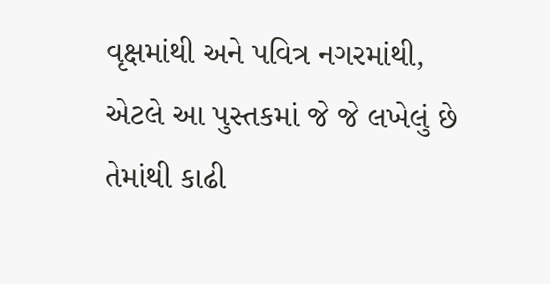વૃક્ષમાંથી અને પવિત્ર નગરમાંથી, એટલે આ પુસ્તકમાં જે જે લખેલું છે તેમાંથી કાઢી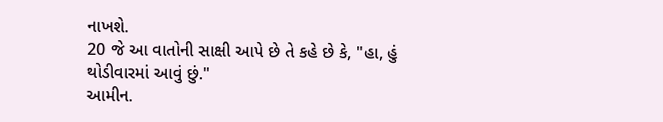નાખશે.
20 જે આ વાતોની સાક્ષી આપે છે તે કહે છે કે, "હા, હું થોડીવારમાં આવું છું."
આમીન.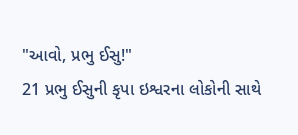"આવો, પ્રભુ ઈસુ!"
21 પ્રભુ ઈસુની કૃપા ઇશ્વરના લોકોની સાથે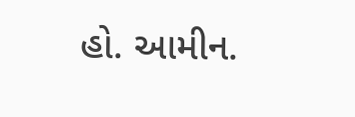હો. આમીન.